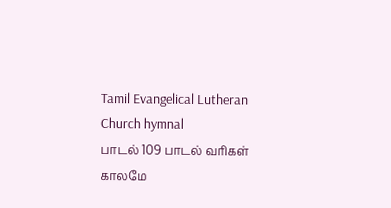Tamil Evangelical Lutheran Church hymnal
பாடல் 109 பாடல் வரிகள்
காலமே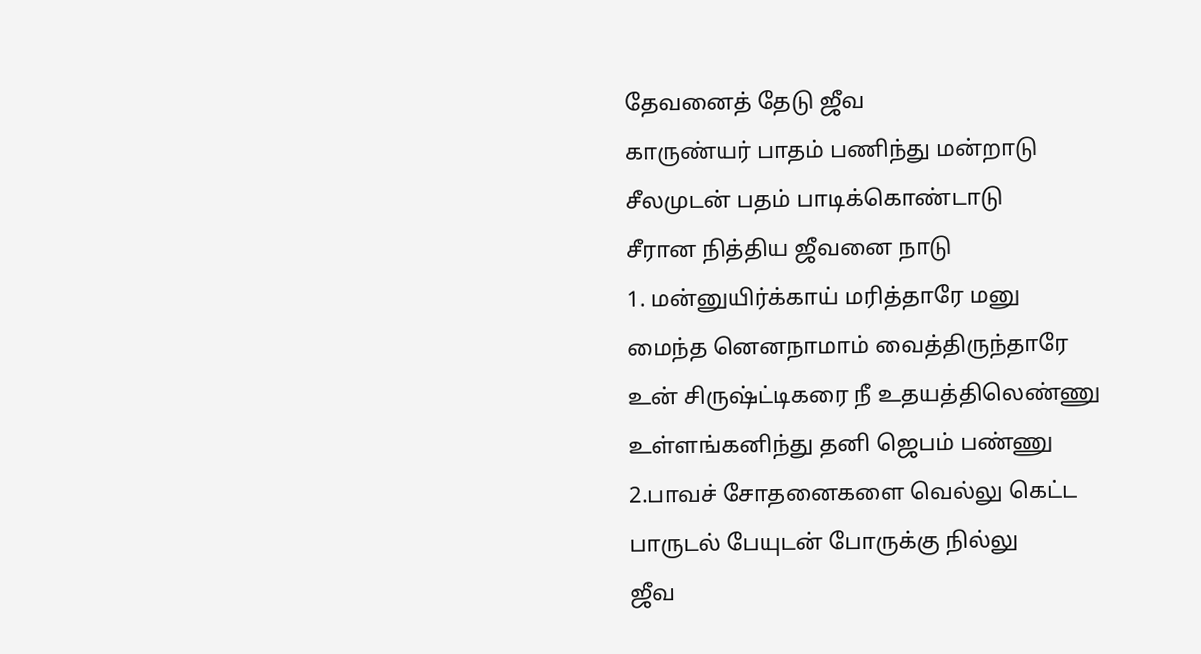தேவனைத் தேடு ஜீவ
காருண்யர் பாதம் பணிந்து மன்றாடு
சீலமுடன் பதம் பாடிக்கொண்டாடு
சீரான நித்திய ஜீவனை நாடு
1. மன்னுயிர்க்காய் மரித்தாரே மனு
மைந்த னெனநாமாம் வைத்திருந்தாரே
உன் சிருஷ்ட்டிகரை நீ உதயத்திலெண்ணு
உள்ளங்கனிந்து தனி ஜெபம் பண்ணு
2.பாவச் சோதனைகளை வெல்லு கெட்ட
பாருடல் பேயுடன் போருக்கு நில்லு
ஜீவ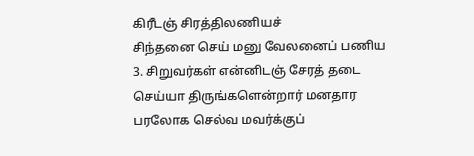கிரீடஞ் சிரத்திலணியச்
சிந்தனை செய் மனு வேலனைப் பணிய
3. சிறுவர்கள் என்னிடஞ் சேரத் தடை
செய்யா திருங்களென்றார் மனதார
பரலோக செல்வ மவர்க்குப்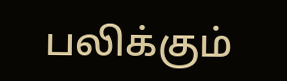பலிக்கும்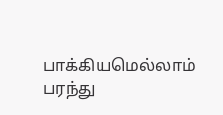பாக்கியமெல்லாம் பரந்து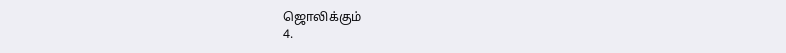ஜொலிக்கும்
4.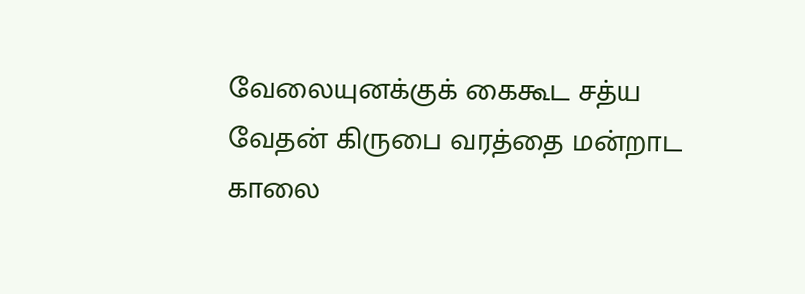வேலையுனக்குக் கைகூட சத்ய
வேதன் கிருபை வரத்தை மன்றாட
காலை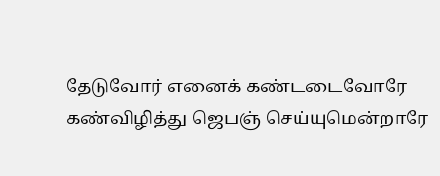தேடுவோர் எனைக் கண்டடைவோரே
கண்விழித்து ஜெபஞ் செய்யுமென்றாரே